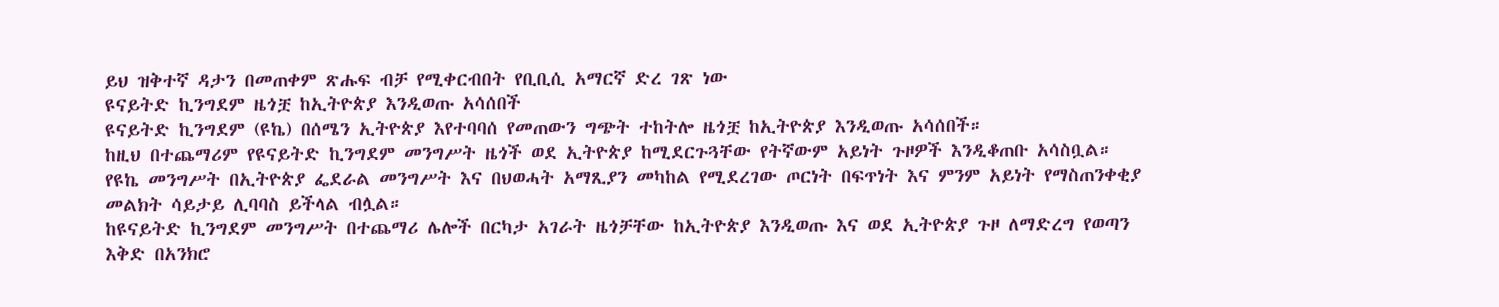ይህ ዝቅተኛ ዳታን በመጠቀም ጽሑፍ ብቻ የሚቀርብበት የቢቢሲ አማርኛ ድረ ገጽ ነው
ዩናይትድ ኪንግደም ዜጎቿ ከኢትዮጵያ እንዲወጡ አሳሰበች
ዩናይትድ ኪንግደም (ዩኬ) በሰሜን ኢትዮጵያ እየተባባሰ የመጠውን ግጭት ተከትሎ ዜጎቿ ከኢትዮጵያ እንዲወጡ አሳሰበች።
ከዚህ በተጨማሪም የዩናይትድ ኪንግደም መንግሥት ዜጎች ወደ ኢትዮጵያ ከሚደርጉጓቸው የትኛውም አይነት ጉዞዎች እንዲቆጠቡ አሳስቧል።
የዩኬ መንግሥት በኢትዮጵያ ፌደራል መንግሥት እና በህወሓት አማጺያን መካከል የሚደረገው ጦርነት በፍጥነት እና ምንም አይነት የማስጠንቀቂያ መልክት ሳይታይ ሊባባስ ይችላል ብሏል።
ከዩናይትድ ኪንግደም መንግሥት በተጨማሪ ሌሎች በርካታ አገራት ዜጎቻቸው ከኢትዮጵያ እንዲወጡ እና ወደ ኢትዮጵያ ጉዞ ለማድረግ የወጣን እቅድ በአንክሮ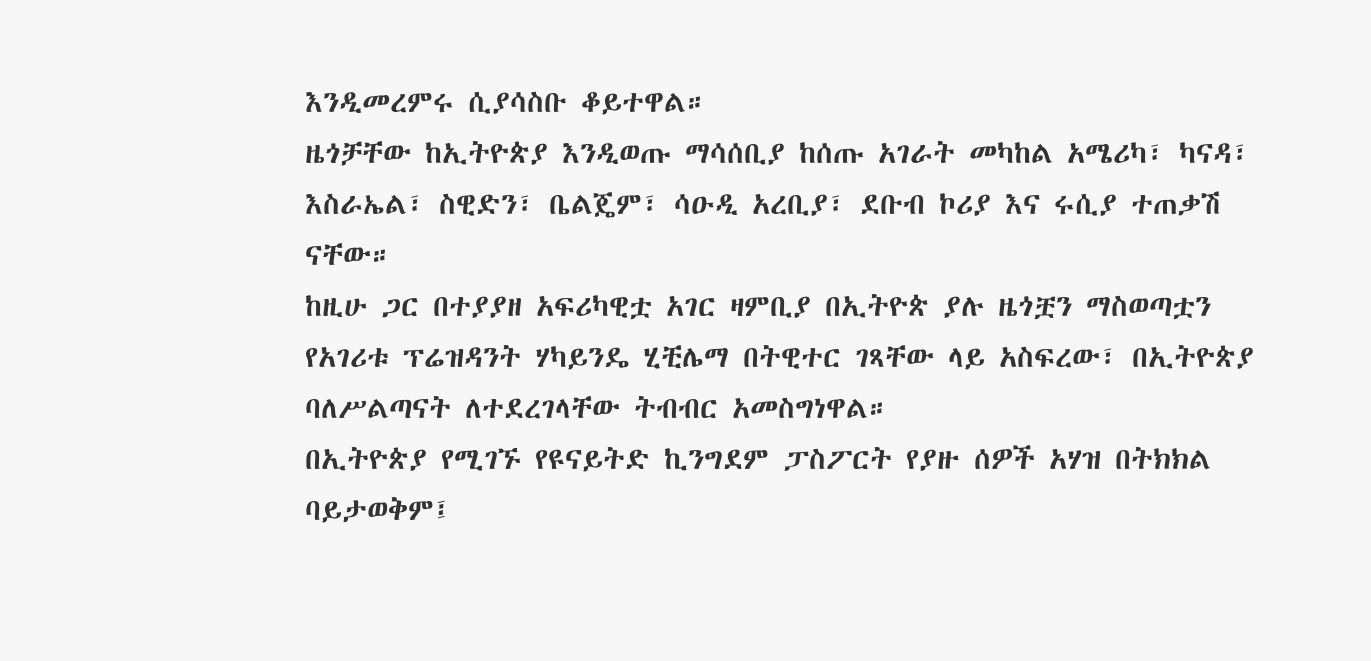እንዲመረምሩ ሲያሳስቡ ቆይተዋል።
ዜጎቻቸው ከኢትዮጵያ እንዲወጡ ማሳሰቢያ ከሰጡ አገራት መካከል አሜሪካ፣ ካናዳ፣ እስራኤል፣ ስዊድን፣ ቤልጄም፣ ሳዑዲ አረቢያ፣ ደቡብ ኮሪያ እና ሩሲያ ተጠቃሽ ናቸው።
ከዚሁ ጋር በተያያዘ አፍሪካዊቷ አገር ዛምቢያ በኢትዮጵ ያሉ ዜጎቿን ማስወጣቷን የአገሪቱ ፕሬዝዳንት ሃካይንዴ ሂቺሌማ በትዊተር ገጻቸው ላይ አስፍረው፣ በኢትዮጵያ ባለሥልጣናት ለተደረገላቸው ትብብር አመስግነዋል።
በኢትዮጵያ የሚገኙ የዩናይትድ ኪንግደም ፓስፖርት የያዙ ሰዎች አሃዝ በትክክል ባይታወቅም፤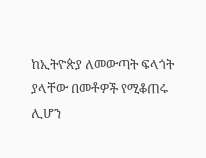ከኢትዮጵያ ለመውጣት ፍላጎት ያላቸው በመቶዎች የሚቆጠሩ ሊሆን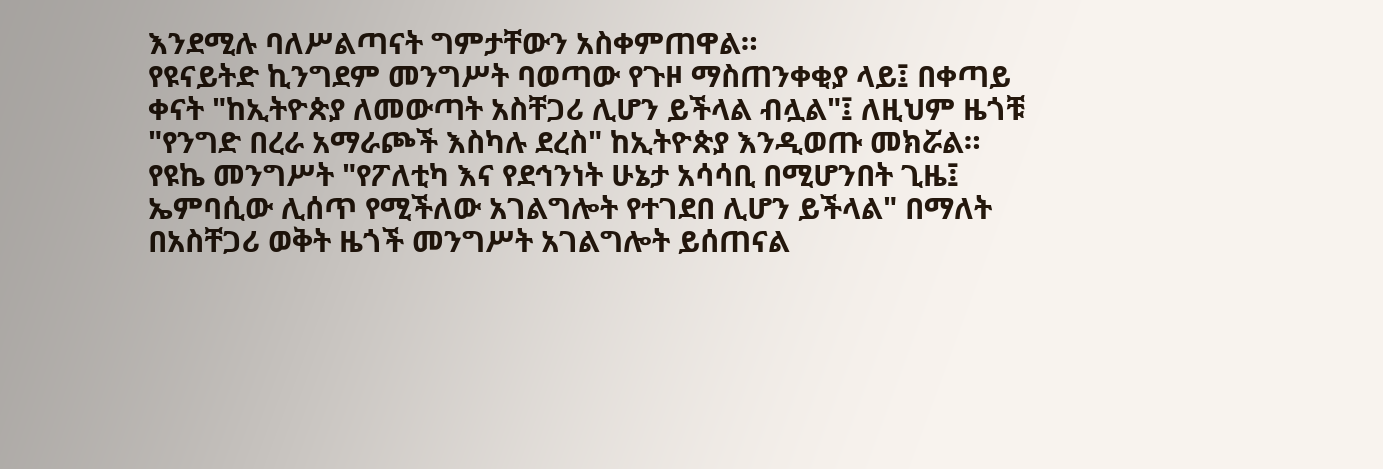እንደሚሉ ባለሥልጣናት ግምታቸውን አስቀምጠዋል።
የዩናይትድ ኪንግደም መንግሥት ባወጣው የጉዞ ማስጠንቀቂያ ላይ፤ በቀጣይ ቀናት "ከኢትዮጵያ ለመውጣት አስቸጋሪ ሊሆን ይችላል ብሏል"፤ ለዚህም ዜጎቹ "የንግድ በረራ አማራጮች እስካሉ ደረስ" ከኢትዮጵያ እንዲወጡ መክሯል።
የዩኬ መንግሥት "የፖለቲካ እና የደኅንነት ሁኔታ አሳሳቢ በሚሆንበት ጊዜ፤ ኤምባሲው ሊሰጥ የሚችለው አገልግሎት የተገደበ ሊሆን ይችላል" በማለት በአስቸጋሪ ወቅት ዜጎች መንግሥት አገልግሎት ይሰጠናል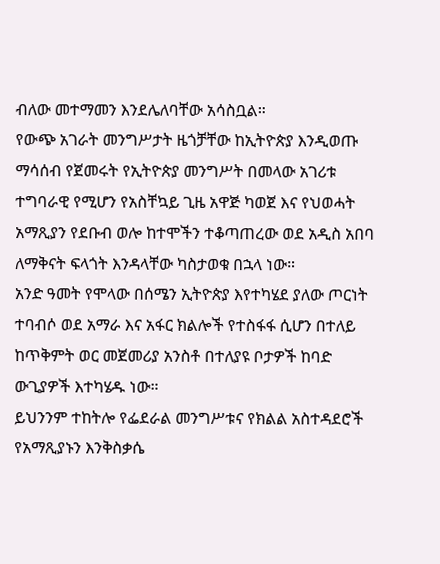ብለው መተማመን እንደሌለባቸው አሳስቧል።
የውጭ አገራት መንግሥታት ዜጎቻቸው ከኢትዮጵያ እንዲወጡ ማሳሰብ የጀመሩት የኢትዮጵያ መንግሥት በመላው አገሪቱ ተግባራዊ የሚሆን የአስቸኳይ ጊዜ አዋጅ ካወጀ እና የህወሓት አማጺያን የደቡብ ወሎ ከተሞችን ተቆጣጠረው ወደ አዲስ አበባ ለማቅናት ፍላጎት እንዳላቸው ካስታወቁ በኋላ ነው።
አንድ ዓመት የሞላው በሰሜን ኢትዮጵያ እየተካሄደ ያለው ጦርነት ተባብሶ ወደ አማራ እና አፋር ክልሎች የተስፋፋ ሲሆን በተለይ ከጥቅምት ወር መጀመሪያ አንስቶ በተለያዩ ቦታዎች ከባድ ውጊያዎች እተካሄዱ ነው።
ይህንንም ተከትሎ የፌደራል መንግሥቱና የክልል አስተዳደሮች የአማጺያኑን እንቅስቃሴ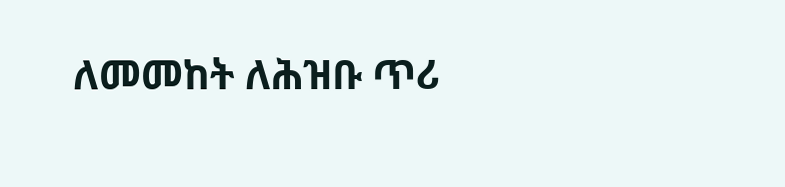ለመመከት ለሕዝቡ ጥሪ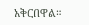አቅርበዋል።